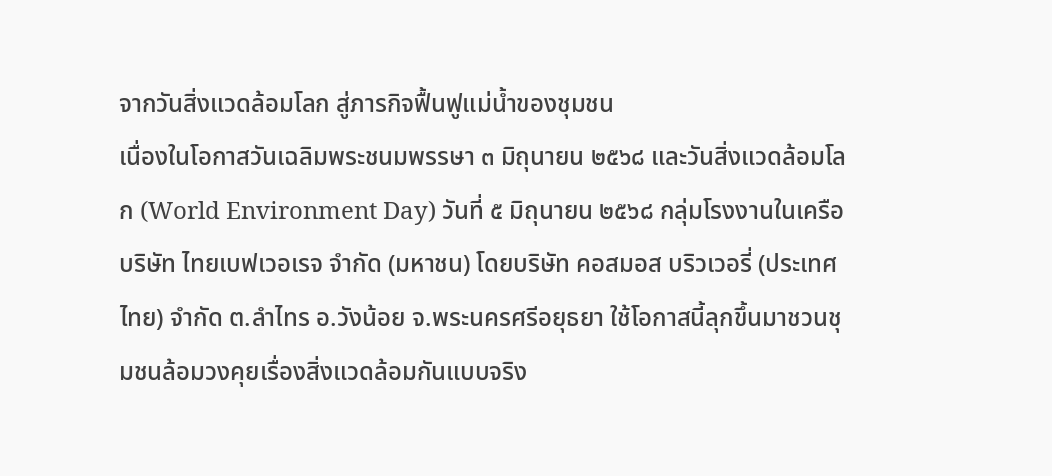จากวันสิ่งแวดล้อมโลก สู่ภารกิจฟื้นฟูแม่น้ำของชุมชน
เนื่องในโอกาสวันเฉลิมพระชนมพรรษา ๓ มิถุนายน ๒๕๖๘ และวันสิ่งแวดล้อมโลก (World Environment Day) วันที่ ๕ มิถุนายน ๒๕๖๘ กลุ่มโรงงานในเครือ บริษัท ไทยเบฟเวอเรจ จำกัด (มหาชน) โดยบริษัท คอสมอส บริวเวอรี่ (ประเทศไทย) จำกัด ต.ลำไทร อ.วังน้อย จ.พระนครศรีอยุธยา ใช้โอกาสนี้ลุกขึ้นมาชวนชุมชนล้อมวงคุยเรื่องสิ่งแวดล้อมกันแบบจริง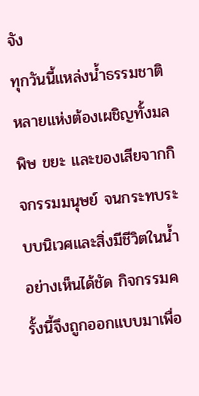จัง
ทุกวันนี้แหล่งน้ำธรรมชาติหลายแห่งต้องเผชิญทั้งมลพิษ ขยะ และของเสียจากกิจกรรมมนุษย์ จนกระทบระบบนิเวศและสิ่งมีชีวิตในน้ำอย่างเห็นได้ชัด กิจกรรมครั้งนี้จึงถูกออกแบบมาเพื่อ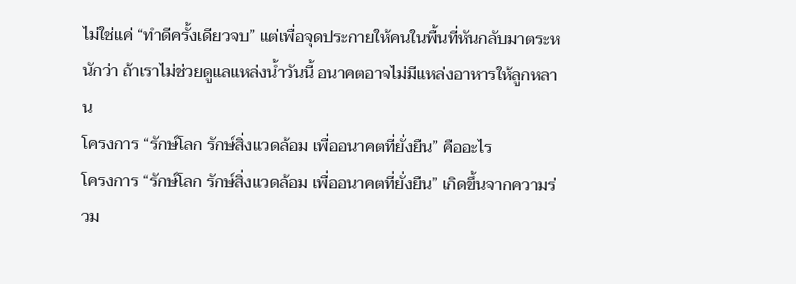ไม่ใช่แค่ “ทำดีครั้งเดียวจบ” แต่เพื่อจุดประกายให้คนในพื้นที่หันกลับมาตระหนักว่า ถ้าเราไม่ช่วยดูแลแหล่งน้ำวันนี้ อนาคตอาจไม่มีแหล่งอาหารให้ลูกหลาน
โครงการ “รักษ์โลก รักษ์สิ่งแวดล้อม เพื่ออนาคตที่ยั่งยืน” คืออะไร
โครงการ “รักษ์โลก รักษ์สิ่งแวดล้อม เพื่ออนาคตที่ยั่งยืน” เกิดขึ้นจากความร่วม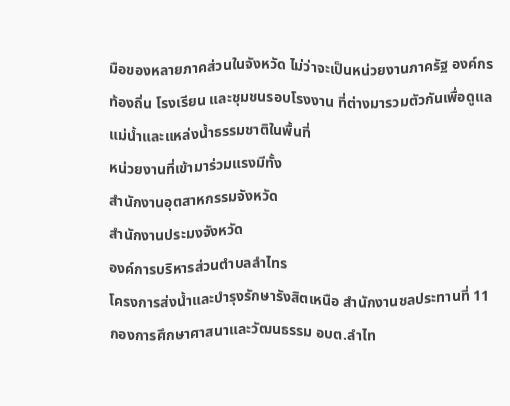มือของหลายภาคส่วนในจังหวัด ไม่ว่าจะเป็นหน่วยงานภาครัฐ องค์กรท้องถิ่น โรงเรียน และชุมชนรอบโรงงาน ที่ต่างมารวมตัวกันเพื่อดูแลแม่น้ำและแหล่งน้ำธรรมชาติในพื้นที่
หน่วยงานที่เข้ามาร่วมแรงมีทั้ง
สำนักงานอุตสาหกรรมจังหวัด
สำนักงานประมงจังหวัด
องค์การบริหารส่วนตำบลลำไทร
โครงการส่งน้ำและบำรุงรักษารังสิตเหนือ สำนักงานชลประทานที่ 11
กองการศึกษาศาสนาและวัฒนธรรม อบต.ลำไท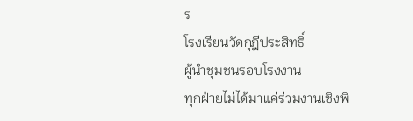ร
โรงเรียนวัดกุฎีประสิทธิ์
ผู้นำชุมชนรอบโรงงาน
ทุกฝ่ายไม่ได้มาแค่ร่วมงานเชิงพิ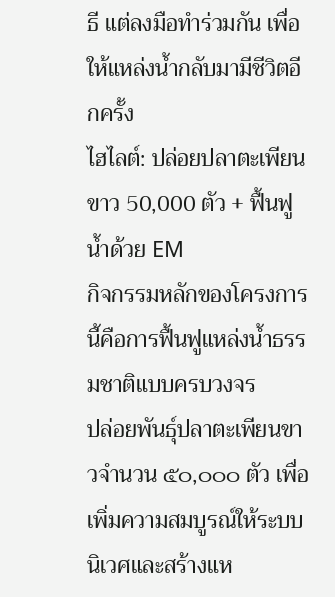ธี แต่ลงมือทำร่วมกัน เพื่อให้แหล่งน้ำกลับมามีชีวิตอีกครั้ง
ไฮไลต์: ปล่อยปลาตะเพียนขาว 50,000 ตัว + ฟื้นฟูน้ำด้วย EM
กิจกรรมหลักของโครงการนี้คือการฟื้นฟูแหล่งน้ำธรรมชาติแบบครบวงจร
ปล่อยพันธุ์ปลาตะเพียนขาวจำนวน ๕๐,๐๐๐ ตัว เพื่อเพิ่มความสมบูรณ์ให้ระบบนิเวศและสร้างแห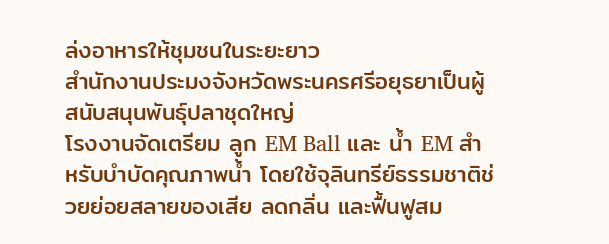ล่งอาหารให้ชุมชนในระยะยาว
สำนักงานประมงจังหวัดพระนครศรีอยุธยาเป็นผู้สนับสนุนพันธุ์ปลาชุดใหญ่
โรงงานจัดเตรียม ลูก EM Ball และ น้ำ EM สำหรับบำบัดคุณภาพน้ำ โดยใช้จุลินทรีย์ธรรมชาติช่วยย่อยสลายของเสีย ลดกลิ่น และฟื้นฟูสม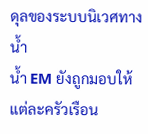ดุลของระบบนิเวศทางน้ำ
น้ำ EM ยังถูกมอบให้แต่ละครัวเรือน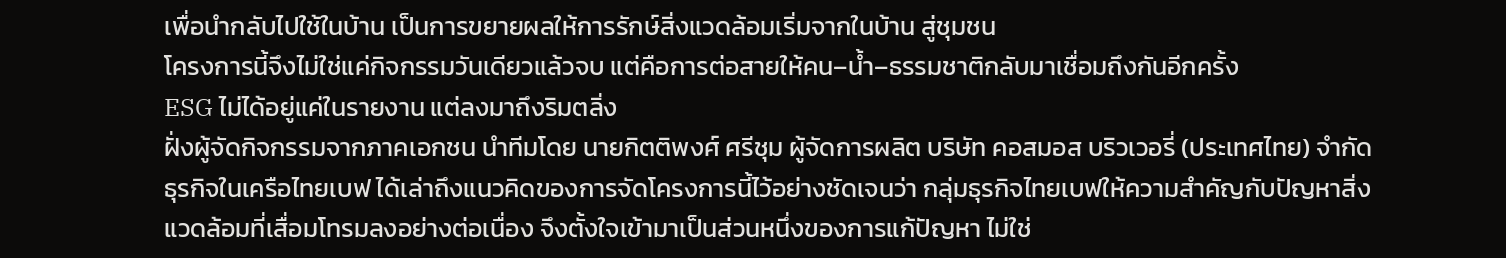เพื่อนำกลับไปใช้ในบ้าน เป็นการขยายผลให้การรักษ์สิ่งแวดล้อมเริ่มจากในบ้าน สู่ชุมชน
โครงการนี้จึงไม่ใช่แค่กิจกรรมวันเดียวแล้วจบ แต่คือการต่อสายให้คน–น้ำ–ธรรมชาติกลับมาเชื่อมถึงกันอีกครั้ง
ESG ไม่ได้อยู่แค่ในรายงาน แต่ลงมาถึงริมตลิ่ง
ฝั่งผู้จัดกิจกรรมจากภาคเอกชน นำทีมโดย นายกิตติพงศ์ ศรีชุม ผู้จัดการผลิต บริษัท คอสมอส บริวเวอรี่ (ประเทศไทย) จำกัด ธุรกิจในเครือไทยเบฟ ได้เล่าถึงแนวคิดของการจัดโครงการนี้ไว้อย่างชัดเจนว่า กลุ่มธุรกิจไทยเบฟให้ความสำคัญกับปัญหาสิ่งแวดล้อมที่เสื่อมโทรมลงอย่างต่อเนื่อง จึงตั้งใจเข้ามาเป็นส่วนหนึ่งของการแก้ปัญหา ไม่ใช่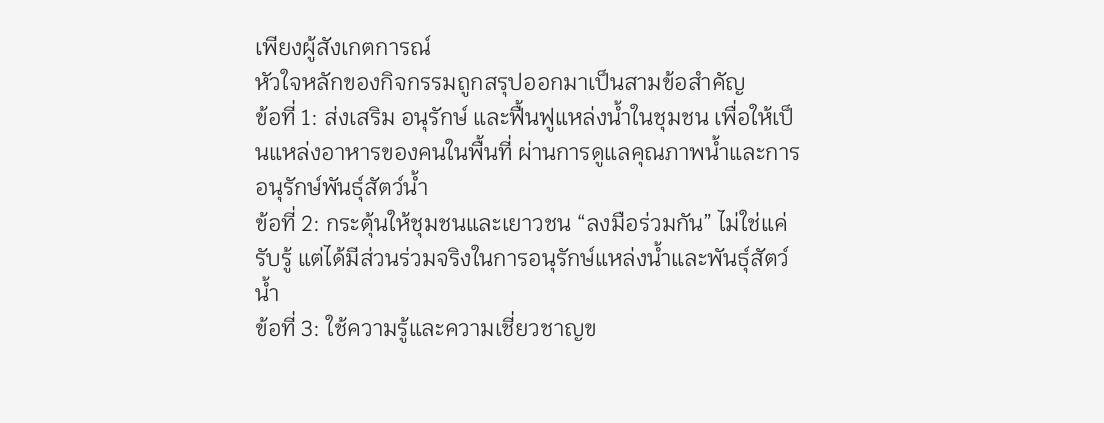เพียงผู้สังเกตการณ์
หัวใจหลักของกิจกรรมถูกสรุปออกมาเป็นสามข้อสำคัญ
ข้อที่ 1: ส่งเสริม อนุรักษ์ และฟื้นฟูแหล่งน้ำในชุมชน เพื่อให้เป็นแหล่งอาหารของคนในพื้นที่ ผ่านการดูแลคุณภาพน้ำและการอนุรักษ์พันธุ์สัตว์น้ำ
ข้อที่ 2: กระตุ้นให้ชุมชนและเยาวชน “ลงมือร่วมกัน” ไม่ใช่แค่รับรู้ แต่ได้มีส่วนร่วมจริงในการอนุรักษ์แหล่งน้ำและพันธุ์สัตว์น้ำ
ข้อที่ 3: ใช้ความรู้และความเชี่ยวชาญข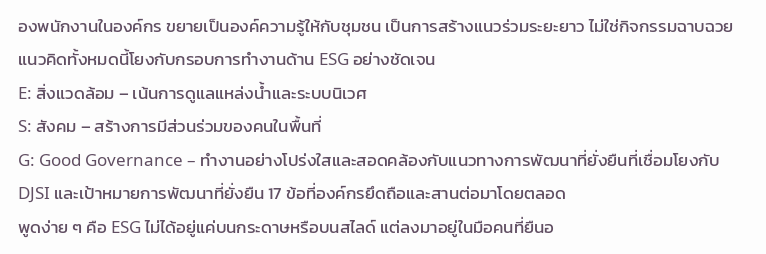องพนักงานในองค์กร ขยายเป็นองค์ความรู้ให้กับชุมชน เป็นการสร้างแนวร่วมระยะยาว ไม่ใช่กิจกรรมฉาบฉวย
แนวคิดทั้งหมดนี้โยงกับกรอบการทำงานด้าน ESG อย่างชัดเจน
E: สิ่งแวดล้อม – เน้นการดูแลแหล่งน้ำและระบบนิเวศ
S: สังคม – สร้างการมีส่วนร่วมของคนในพื้นที่
G: Good Governance – ทำงานอย่างโปร่งใสและสอดคล้องกับแนวทางการพัฒนาที่ยั่งยืนที่เชื่อมโยงกับ DJSI และเป้าหมายการพัฒนาที่ยั่งยืน 17 ข้อที่องค์กรยึดถือและสานต่อมาโดยตลอด
พูดง่าย ๆ คือ ESG ไม่ได้อยู่แค่บนกระดาษหรือบนสไลด์ แต่ลงมาอยู่ในมือคนที่ยืนอ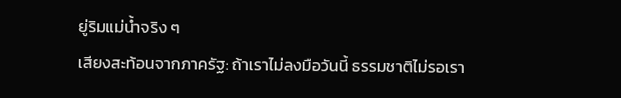ยู่ริมแม่น้ำจริง ๆ
เสียงสะท้อนจากภาครัฐ: ถ้าเราไม่ลงมือวันนี้ ธรรมชาติไม่รอเรา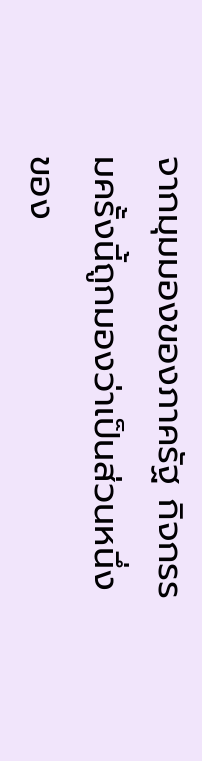จากมุมมองของภาครัฐ กิจกรรมครั้งนี้ถูกมองว่าเป็นส่วนหนึ่งของ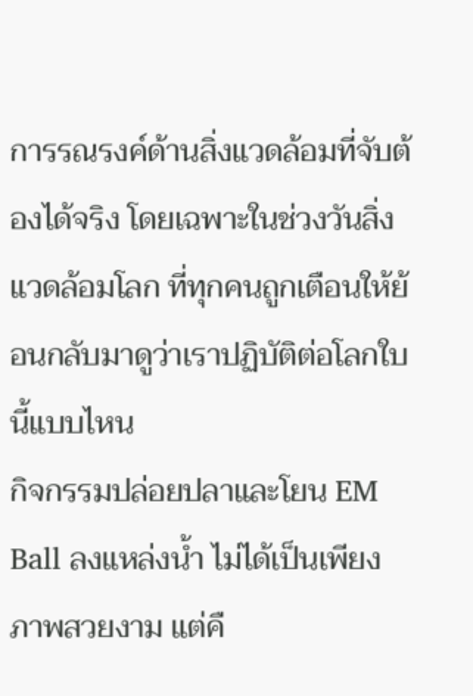การรณรงค์ด้านสิ่งแวดล้อมที่จับต้องได้จริง โดยเฉพาะในช่วงวันสิ่งแวดล้อมโลก ที่ทุกคนถูกเตือนให้ย้อนกลับมาดูว่าเราปฏิบัติต่อโลกใบนี้แบบไหน
กิจกรรมปล่อยปลาและโยน EM Ball ลงแหล่งน้ำ ไม่ได้เป็นเพียงภาพสวยงาม แต่คื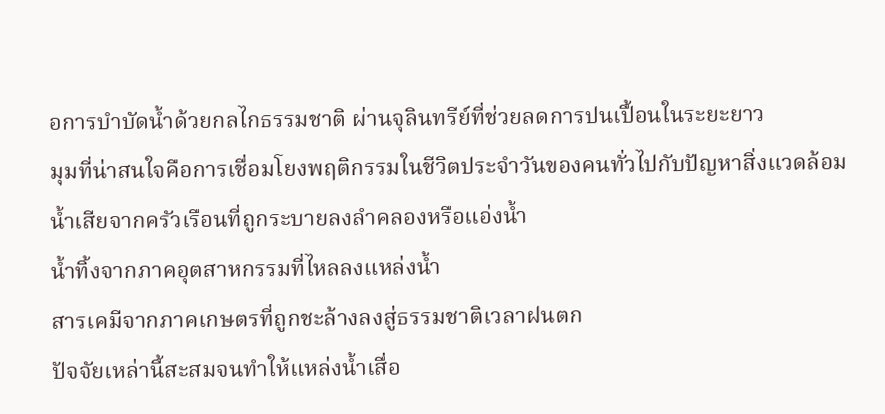อการบำบัดน้ำด้วยกลไกธรรมชาติ ผ่านจุลินทรีย์ที่ช่วยลดการปนเปื้อนในระยะยาว
มุมที่น่าสนใจคือการเชื่อมโยงพฤติกรรมในชีวิตประจำวันของคนทั่วไปกับปัญหาสิ่งแวดล้อม
น้ำเสียจากครัวเรือนที่ถูกระบายลงลำคลองหรือแอ่งน้ำ
น้ำทิ้งจากภาคอุตสาหกรรมที่ไหลลงแหล่งน้ำ
สารเคมีจากภาคเกษตรที่ถูกชะล้างลงสู่ธรรมชาติเวลาฝนตก
ปัจจัยเหล่านี้สะสมจนทำให้แหล่งน้ำเสื่อ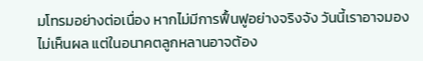มโทรมอย่างต่อเนื่อง หากไม่มีการฟื้นฟูอย่างจริงจัง วันนี้เราอาจมองไม่เห็นผล แต่ในอนาคตลูกหลานอาจต้อง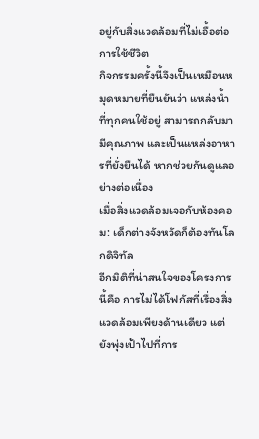อยู่กับสิ่งแวดล้อมที่ไม่เอื้อต่อการใช้ชีวิต
กิจกรรมครั้งนี้จึงเป็นเหมือนหมุดหมายที่ยืนยันว่า แหล่งน้ำที่ทุกคนใช้อยู่ สามารถกลับมามีคุณภาพ และเป็นแหล่งอาหารที่ยั่งยืนได้ หากช่วยกันดูแลอย่างต่อเนื่อง
เมื่อสิ่งแวดล้อมเจอกับห้องคอม: เด็กต่างจังหวัดก็ต้องทันโลกดิจิทัล
อีกมิติที่น่าสนใจของโครงการนี้คือ การไม่ได้โฟกัสที่เรื่องสิ่งแวดล้อมเพียงด้านเดียว แต่ยังพุ่งเป้าไปที่การ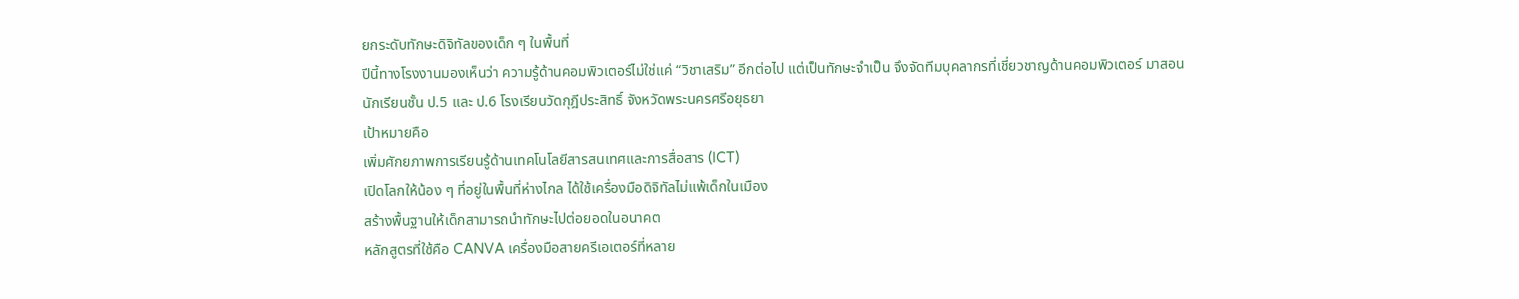ยกระดับทักษะดิจิทัลของเด็ก ๆ ในพื้นที่
ปีนี้ทางโรงงานมองเห็นว่า ความรู้ด้านคอมพิวเตอร์ไม่ใช่แค่ “วิชาเสริม” อีกต่อไป แต่เป็นทักษะจำเป็น จึงจัดทีมบุคลากรที่เชี่ยวชาญด้านคอมพิวเตอร์ มาสอนนักเรียนชั้น ป.5 และ ป.6 โรงเรียนวัดกุฎีประสิทธิ์ จังหวัดพระนครศรีอยุธยา
เป้าหมายคือ
เพิ่มศักยภาพการเรียนรู้ด้านเทคโนโลยีสารสนเทศและการสื่อสาร (ICT)
เปิดโลกให้น้อง ๆ ที่อยู่ในพื้นที่ห่างไกล ได้ใช้เครื่องมือดิจิทัลไม่แพ้เด็กในเมือง
สร้างพื้นฐานให้เด็กสามารถนำทักษะไปต่อยอดในอนาคต
หลักสูตรที่ใช้คือ CANVA เครื่องมือสายครีเอเตอร์ที่หลาย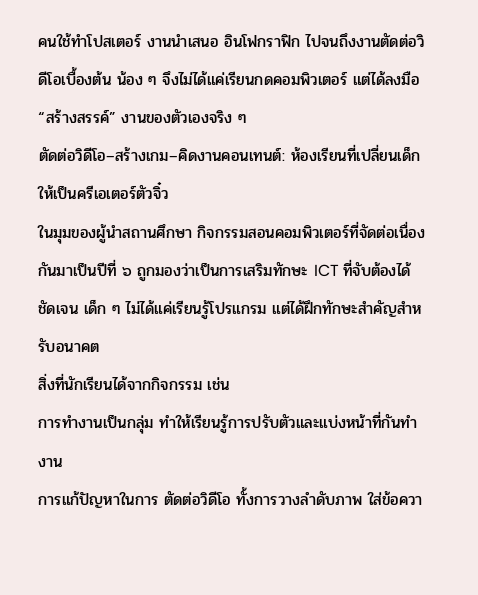คนใช้ทำโปสเตอร์ งานนำเสนอ อินโฟกราฟิก ไปจนถึงงานตัดต่อวิดีโอเบื้องต้น น้อง ๆ จึงไม่ได้แค่เรียนกดคอมพิวเตอร์ แต่ได้ลงมือ “สร้างสรรค์” งานของตัวเองจริง ๆ
ตัดต่อวิดีโอ–สร้างเกม–คิดงานคอนเทนต์: ห้องเรียนที่เปลี่ยนเด็กให้เป็นครีเอเตอร์ตัวจิ๋ว
ในมุมของผู้นำสถานศึกษา กิจกรรมสอนคอมพิวเตอร์ที่จัดต่อเนื่องกันมาเป็นปีที่ ๖ ถูกมองว่าเป็นการเสริมทักษะ ICT ที่จับต้องได้ชัดเจน เด็ก ๆ ไม่ได้แค่เรียนรู้โปรแกรม แต่ได้ฝึกทักษะสำคัญสำหรับอนาคต
สิ่งที่นักเรียนได้จากกิจกรรม เช่น
การทำงานเป็นกลุ่ม ทำให้เรียนรู้การปรับตัวและแบ่งหน้าที่กันทำงาน
การแก้ปัญหาในการ ตัดต่อวิดีโอ ทั้งการวางลำดับภาพ ใส่ข้อควา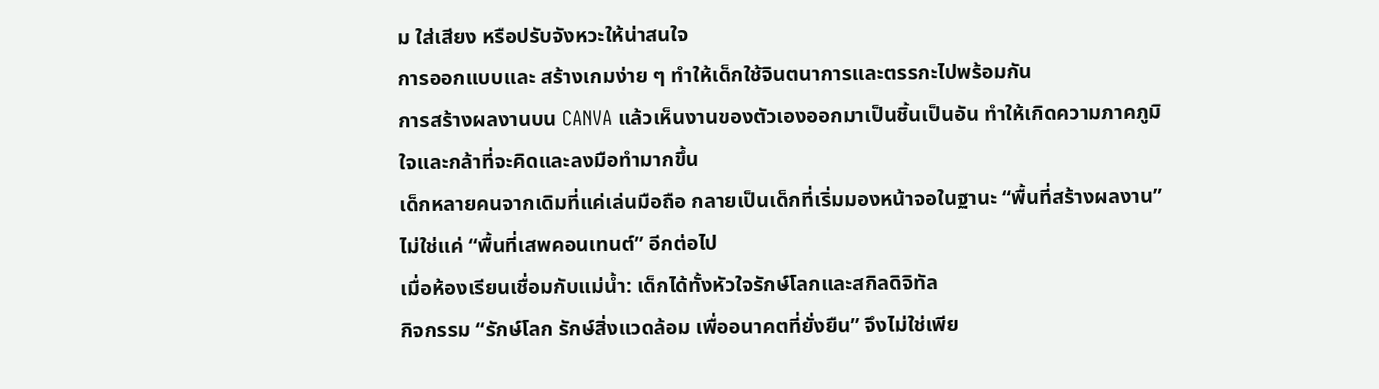ม ใส่เสียง หรือปรับจังหวะให้น่าสนใจ
การออกแบบและ สร้างเกมง่าย ๆ ทำให้เด็กใช้จินตนาการและตรรกะไปพร้อมกัน
การสร้างผลงานบน CANVA แล้วเห็นงานของตัวเองออกมาเป็นชิ้นเป็นอัน ทำให้เกิดความภาคภูมิใจและกล้าที่จะคิดและลงมือทำมากขึ้น
เด็กหลายคนจากเดิมที่แค่เล่นมือถือ กลายเป็นเด็กที่เริ่มมองหน้าจอในฐานะ “พื้นที่สร้างผลงาน” ไม่ใช่แค่ “พื้นที่เสพคอนเทนต์” อีกต่อไป
เมื่อห้องเรียนเชื่อมกับแม่น้ำ: เด็กได้ทั้งหัวใจรักษ์โลกและสกิลดิจิทัล
กิจกรรม “รักษ์โลก รักษ์สิ่งแวดล้อม เพื่ออนาคตที่ยั่งยืน” จึงไม่ใช่เพีย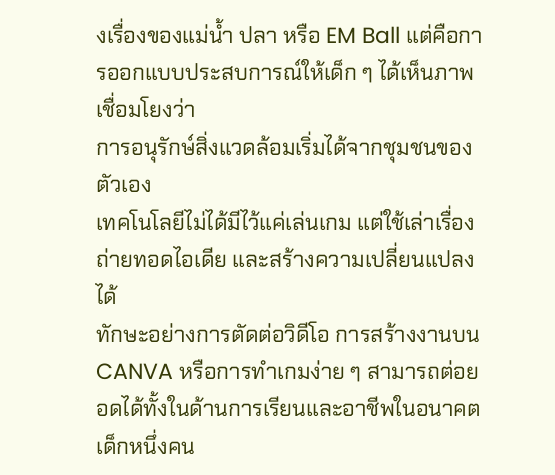งเรื่องของแม่น้ำ ปลา หรือ EM Ball แต่คือการออกแบบประสบการณ์ให้เด็ก ๆ ได้เห็นภาพเชื่อมโยงว่า
การอนุรักษ์สิ่งแวดล้อมเริ่มได้จากชุมชนของตัวเอง
เทคโนโลยีไม่ได้มีไว้แค่เล่นเกม แต่ใช้เล่าเรื่อง ถ่ายทอดไอเดีย และสร้างความเปลี่ยนแปลงได้
ทักษะอย่างการตัดต่อวิดีโอ การสร้างงานบน CANVA หรือการทำเกมง่าย ๆ สามารถต่อยอดได้ทั้งในด้านการเรียนและอาชีพในอนาคต
เด็กหนึ่งคน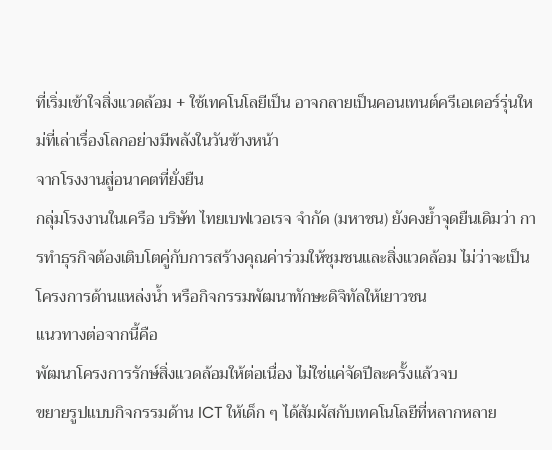ที่เริ่มเข้าใจสิ่งแวดล้อม + ใช้เทคโนโลยีเป็น อาจกลายเป็นคอนเทนต์ครีเอเตอร์รุ่นใหม่ที่เล่าเรื่องโลกอย่างมีพลังในวันข้างหน้า
จากโรงงานสู่อนาคตที่ยั่งยืน
กลุ่มโรงงานในเครือ บริษัท ไทยเบฟเวอเรจ จำกัด (มหาชน) ยังคงย้ำจุดยืนเดิมว่า การทำธุรกิจต้องเติบโตคู่กับการสร้างคุณค่าร่วมให้ชุมชนและสิ่งแวดล้อม ไม่ว่าจะเป็นโครงการด้านแหล่งน้ำ หรือกิจกรรมพัฒนาทักษะดิจิทัลให้เยาวชน
แนวทางต่อจากนี้คือ
พัฒนาโครงการรักษ์สิ่งแวดล้อมให้ต่อเนื่อง ไม่ใช่แค่จัดปีละครั้งแล้วจบ
ขยายรูปแบบกิจกรรมด้าน ICT ให้เด็ก ๆ ได้สัมผัสกับเทคโนโลยีที่หลากหลาย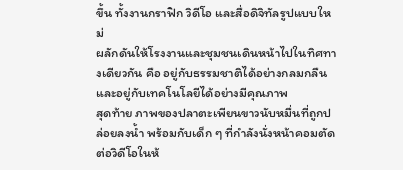ขึ้น ทั้งงานกราฟิก วิดีโอ และสื่อดิจิทัลรูปแบบใหม่
ผลักดันให้โรงงานและชุมชนเดินหน้าไปในทิศทางเดียวกัน คือ อยู่กับธรรมชาติได้อย่างกลมกลืน และอยู่กับเทคโนโลยีได้อย่างมีคุณภาพ
สุดท้าย ภาพของปลาตะเพียนขาวนับหมื่นที่ถูกปล่อยลงน้ำ พร้อมกับเด็ก ๆ ที่กำลังนั่งหน้าคอมตัดต่อวิดีโอในห้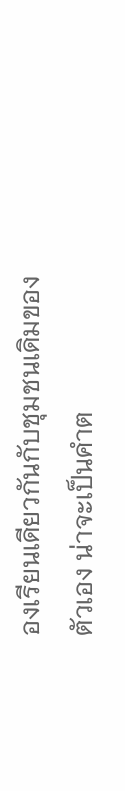องเรียนเดียวกันกับชุมชนเดิมของตัวเอง น่าจะเป็นคำต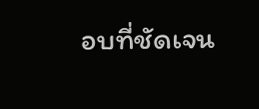อบที่ชัดเจน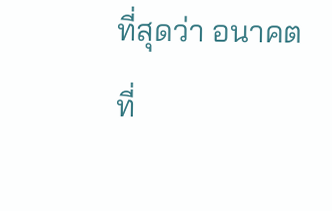ที่สุดว่า อนาคตที่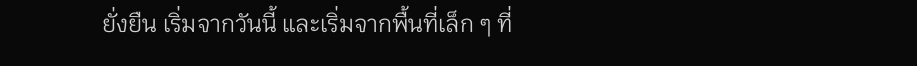ยั่งยืน เริ่มจากวันนี้ และเริ่มจากพื้นที่เล็ก ๆ ที่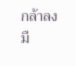กล้าลงมื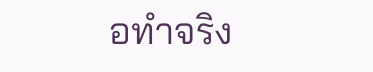อทำจริง